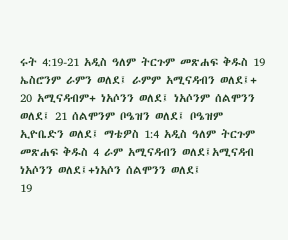ሩት 4:19-21 አዲስ ዓለም ትርጉም መጽሐፍ ቅዱስ 19 ኤስሮንም ራምን ወለደ፤ ራምም አሚናዳብን ወለደ፤+ 20 አሚናዳብም+ ነአሶንን ወለደ፤ ነአሶንም ሰልሞንን ወለደ፤ 21 ሰልሞንም ቦዔዝን ወለደ፤ ቦዔዝም ኢዮቤድን ወለደ፤ ማቴዎስ 1:4 አዲስ ዓለም ትርጉም መጽሐፍ ቅዱስ 4 ራም አሚናዳብን ወለደ፤አሚናዳብ ነአሶንን ወለደ፤+ነአሶን ሰልሞንን ወለደ፤
19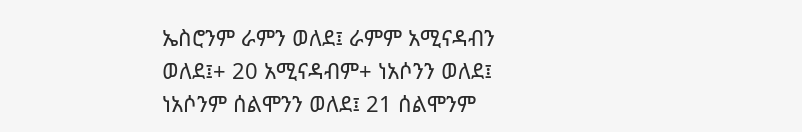ኤስሮንም ራምን ወለደ፤ ራምም አሚናዳብን ወለደ፤+ 20 አሚናዳብም+ ነአሶንን ወለደ፤ ነአሶንም ሰልሞንን ወለደ፤ 21 ሰልሞንም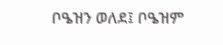ቦዔዝን ወለደ፤ ቦዔዝም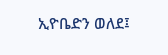ኢዮቤድን ወለደ፤